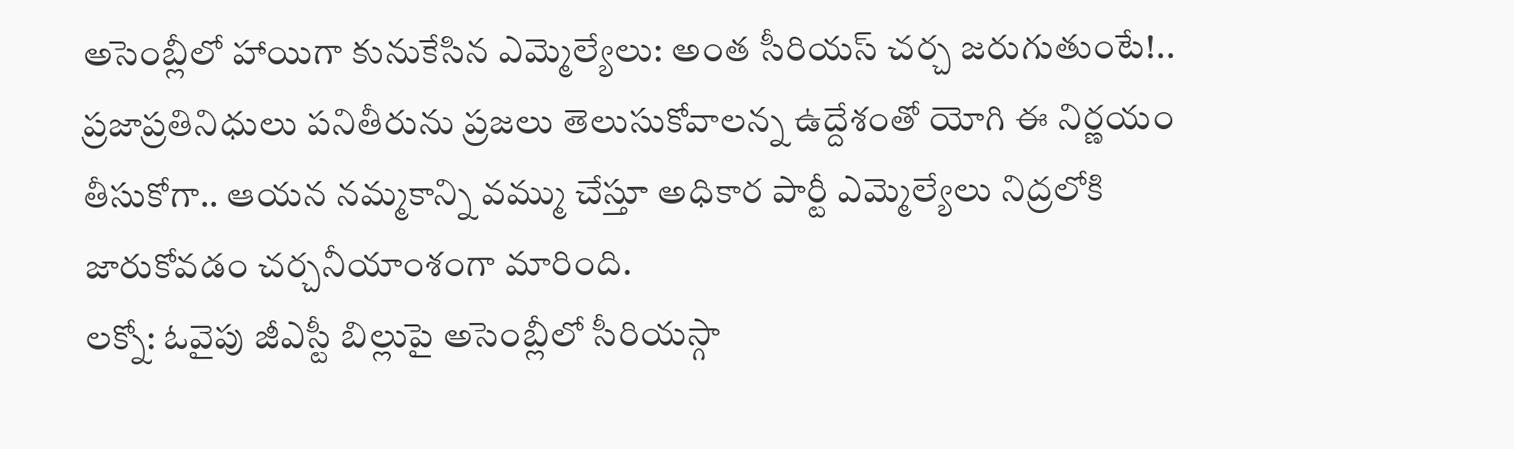అసెంబ్లీలో హాయిగా కునుకేసిన ఎమ్మెల్యేలు: అంత సీరియస్ చర్చ జరుగుతుంటే!..
ప్రజాప్రతినిధులు పనితీరును ప్రజలు తెలుసుకోవాలన్న ఉద్దేశంతో యోగి ఈ నిర్ణయం తీసుకోగా.. ఆయన నమ్మకాన్ని వమ్ము చేస్తూ అధికార పార్టీ ఎమ్మెల్యేలు నిద్రలోకి జారుకోవడం చర్చనీయాంశంగా మారింది.
లక్నో: ఓవైపు జీఎస్టీ బిల్లుపై అసెంబ్లీలో సీరియస్గా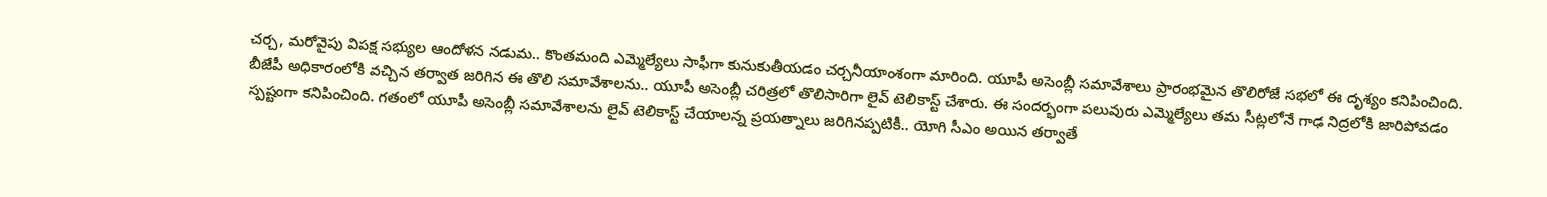చర్చ, మరోవైపు విపక్ష సభ్యుల ఆందోళన నడుమ.. కొంతమంది ఎమ్మెల్యేలు సాఫీగా కునుకుతీయడం చర్చనీయాంశంగా మారింది. యూపీ అసెంబ్లీ సమావేశాలు ప్రారంభమైన తొలిరోజే సభలో ఈ దృశ్యం కనిపించింది.
బీజేపీ అధికారంలోకి వచ్చిన తర్వాత జరిగిన ఈ తొలి సమావేశాలను.. యూపీ అసెంబ్లీ చరిత్రలో తొలిసారిగా లైవ్ టెలికాస్ట్ చేశారు. ఈ సందర్భంగా పలువురు ఎమ్మెల్యేలు తమ సీట్లలోనే గాఢ నిద్రలోకి జారిపోవడం స్పష్టంగా కనిపించింది. గతంలో యూపీ అసెంబ్లీ సమావేశాలను లైవ్ టెలికాస్ట్ చేయాలన్న ప్రయత్నాలు జరిగినప్పటికీ.. యోగి సీఎం అయిన తర్వాతే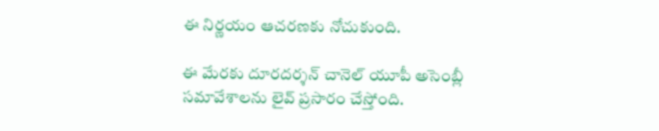ఈ నిర్ణయం ఆచరణకు నోచుకుంది.

ఈ మేరకు దూరదర్శన్ చానెల్ యూపీ అసెంబ్లీ సమావేశాలను లైవ్ ప్రసారం చేస్తోంది.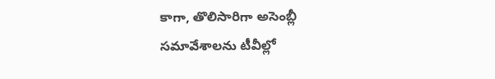కాగా, తొలిసారిగా అసెంబ్లీ సమావేశాలను టీవీల్లో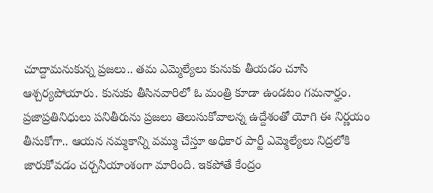చూద్దామనుకున్న ప్రజలు.. తమ ఎమ్మెల్యేలు కునుకు తీయడం చూసి ఆశ్చర్యపోయారు. కునుకు తీసినవారిలో ఓ మంత్రి కూడా ఉండటం గమనార్హం.
ప్రజాప్రతినిధులు పనితీరును ప్రజలు తెలుసుకోవాలన్న ఉద్దేశంతో యోగి ఈ నిర్ణయం తీసుకోగా.. ఆయన నమ్మకాన్ని వమ్ము చేస్తూ అధికార పార్టీ ఎమ్మెల్యేలు నిద్రలోకి జారుకోవడం చర్చనీయాంశంగా మారింది. ఇకపోతే కేంద్రం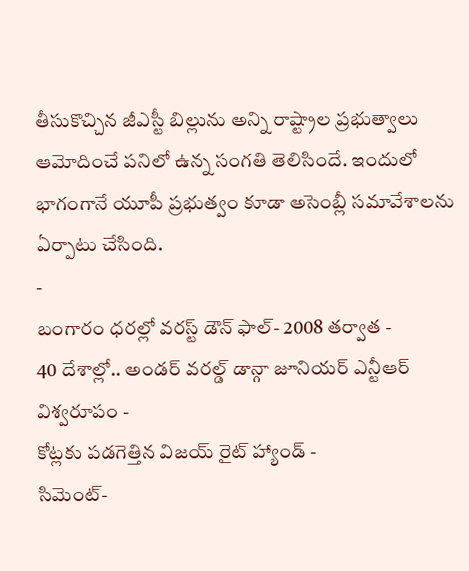తీసుకొచ్చిన జీఎస్టీ బిల్లును అన్ని రాష్ట్రాల ప్రభుత్వాలు ఆమోదించే పనిలో ఉన్న సంగతి తెలిసిందే. ఇందులో భాగంగానే యూపీ ప్రభుత్వం కూడా అసెంబ్లీ సమావేశాలను ఏర్పాటు చేసింది.
-
బంగారం ధరల్లో వరస్ట్ డౌన్ ఫాల్- 2008 తర్వాత -
40 దేశాల్లో.. అండర్ వరల్డ్ డాన్గా జూనియర్ ఎన్టీఆర్ విశ్వరూపం -
కోట్లకు పడగెత్తిన విజయ్ రైట్ హ్యాండ్ -
సిమెంట్-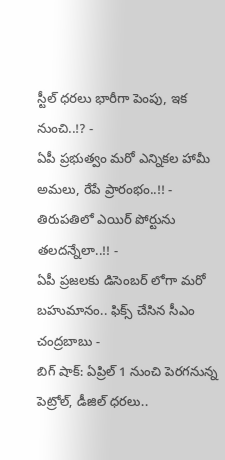స్టీల్ ధరలు భారీగా పెంపు, ఇక నుంచి..!? -
ఏపీ ప్రభుత్వం మరో ఎన్నికల హామీ అమలు, రేపే ప్రారంభం..!! -
తిరుపతిలో ఎయిర్ పోర్టును తలదన్నేలా..!! -
ఏపీ ప్రజలకు డిసెంబర్ లోగా మరో బహుమానం.. ఫిక్స్ చేసిన సీఎం చంద్రబాబు -
బిగ్ షాక్: ఏప్రిల్ 1 నుంచి పెరగనున్న పెట్రోల్, డీజిల్ ధరలు..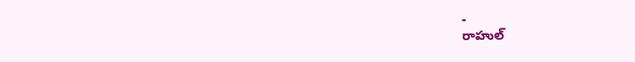-
రాహుల్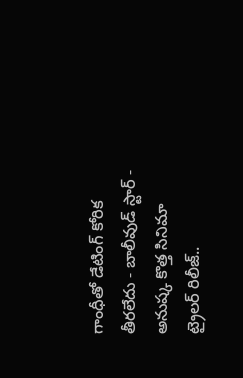గాంధీతో డేటింగ్ కోరిక తీరలేదు - బాలీవుడ్ స్టార్ -
అనుష్క కొత్త సినిమా ట్రైలర్ రిలీజ్..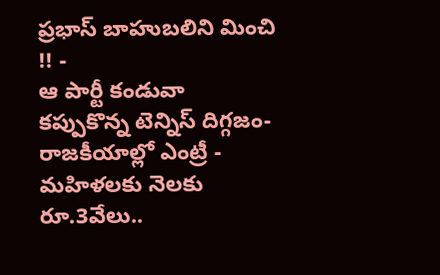ప్రభాస్ బాహుబలిని మించి !! -
ఆ పార్టీ కండువా కప్పుకొన్న టెన్నిస్ దిగ్గజం- రాజకీయాల్లో ఎంట్రీ -
మహిళలకు నెలకు రూ.3వేలు..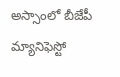అస్సాంలో బీజేపీ మ్యానిఫెస్టో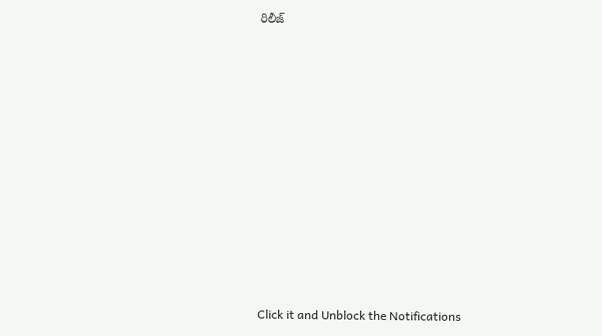రిలీజ్












Click it and Unblock the Notifications